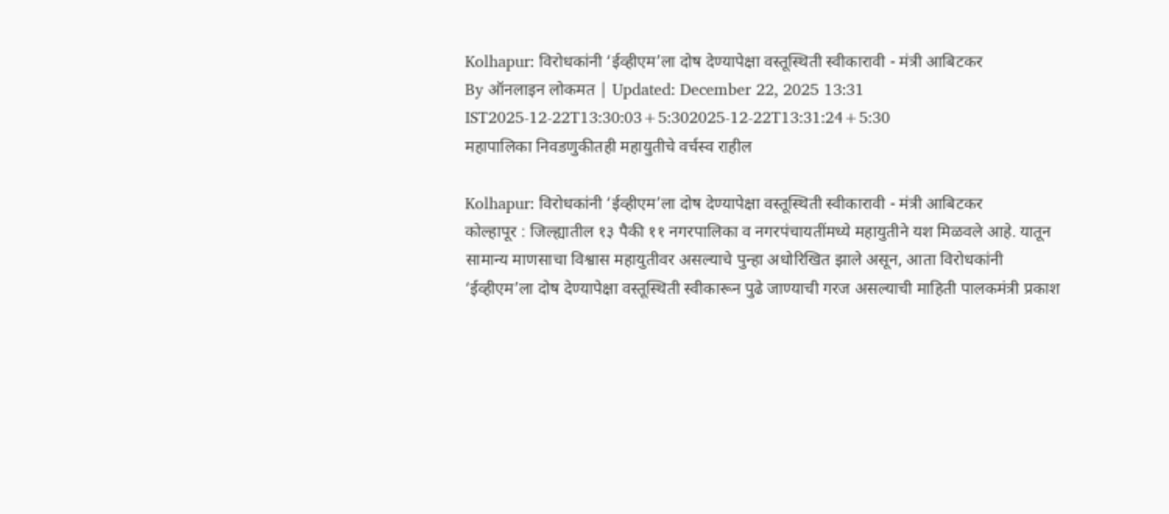Kolhapur: विरोधकांनी ‘ईव्हीएम’ला दोष देण्यापेक्षा वस्तूस्थिती स्वीकारावी - मंत्री आबिटकर
By ऑनलाइन लोकमत | Updated: December 22, 2025 13:31 IST2025-12-22T13:30:03+5:302025-12-22T13:31:24+5:30
महापालिका निवडणुकीतही महायुतीचे वर्चस्व राहील

Kolhapur: विरोधकांनी ‘ईव्हीएम’ला दोष देण्यापेक्षा वस्तूस्थिती स्वीकारावी - मंत्री आबिटकर
कोल्हापूर : जिल्ह्यातील १३ पैकी ११ नगरपालिका व नगरपंचायतींमध्ये महायुतीने यश मिळवले आहे. यातून सामान्य माणसाचा विश्वास महायुतीवर असल्याचे पुन्हा अधोरिखित झाले असून, आता विरोधकांनी ‘ईव्हीएम’ला दोष देण्यापेक्षा वस्तूस्थिती स्वीकारून पुढे जाण्याची गरज असल्याची माहिती पालकमंत्री प्रकाश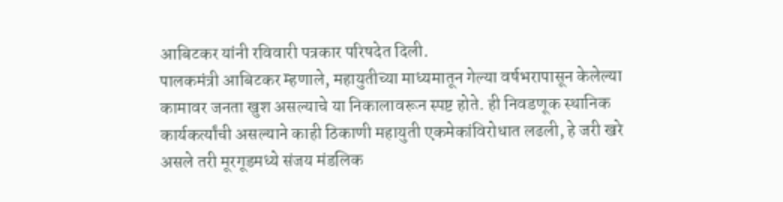आबिटकर यांनी रविवारी पत्रकार परिषदेत दिली.
पालकमंत्री आबिटकर म्हणाले, महायुतीच्या माध्यमातून गेल्या वर्षभरापासून केलेल्या कामावर जनता खुश असल्याचे या निकालावरून स्पष्ट होते. ही निवडणूक स्थानिक कार्यकर्त्यांची असल्याने काही ठिकाणी महायुती एकमेकांविरोधात लढली, हे जरी खरे असले तरी मूरगूडमध्ये संजय मंडलिक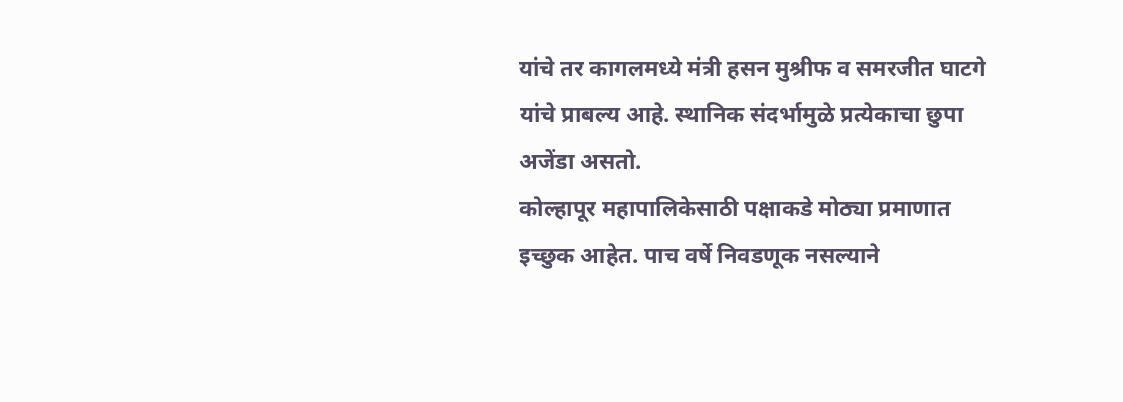यांचे तर कागलमध्ये मंत्री हसन मुश्रीफ व समरजीत घाटगे यांचे प्राबल्य आहे. स्थानिक संदर्भामुळे प्रत्येकाचा छुपा अजेंडा असतो.
कोल्हापूर महापालिकेसाठी पक्षाकडे मोठ्या प्रमाणात इच्छुक आहेत. पाच वर्षे निवडणूक नसल्याने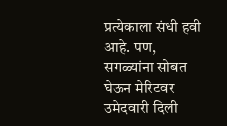प्रत्येकाला संधी हवी आहे. पण, सगळ्यांना सोबत घेऊन मेरिटवर उमेदवारी दिली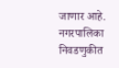जाणार आहे. नगरपालिका निवडणुकीत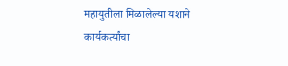महायुतीला मिळालेल्या यशाने कार्यकर्त्यांचा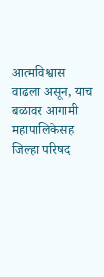आत्मविश्वास वाढला असून, याच बळावर आगामी महापालिकेसह जिल्हा परिषद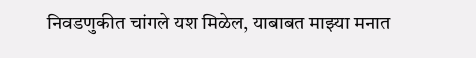निवडणुकीत चांगले यश मिळेल, याबाबत माझ्या मनात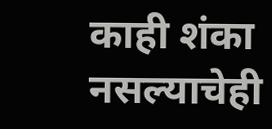काही शंका नसल्याचेही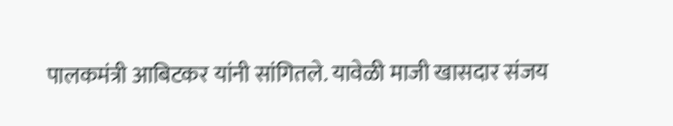पालकमंत्री आबिटकर यांनी सांगितले. यावेळी माजी खासदार संजय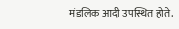मंडलिक आदी उपस्थित होते.